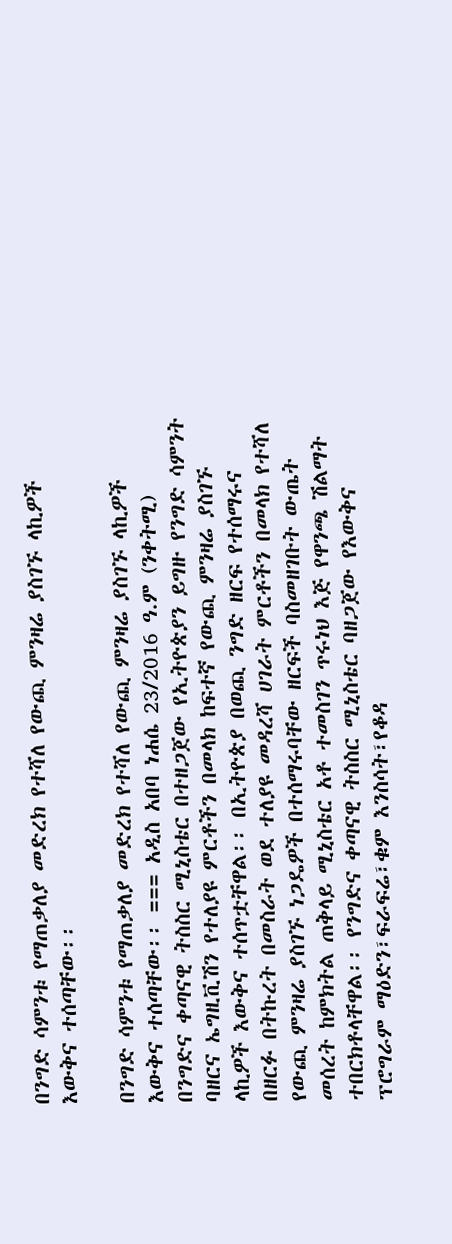በንግድ ሳምንቱ የማጠቃለያ መድረክ የተሻለ የውጪ ምንዛሬ ያስገኙ ላኪዎች እውቅና ተሰጣቸው፡፡

በንግድ ሳምንቱ የማጠቃለያ መድረክ የተሻለ የውጪ ምንዛሬ ያስገኙ ላኪዎች እውቅና ተሰጣቸው፡፡ === አዲስ አበባ ነሐሴ 23/2016 ዓ.ም (ንቀትሚ) በንግድና ቀጣናዊ ትስስር ሚኒስቴር በተዘጋጀው የኢትዮጵያን ይግዙ የንግድ ሳምንት ባዘርና ኤግዚቪሽን የተለያዩ ምርቶችን በመላክ ከፍተኛ የውጪ ምንዛሬ ያስገኙ ላኪዎች እውቅና ተሰጥቷቸዋል፡፡ በኢትዮጵያ በወጪ ንግድ ዘርፍ የተሰማሩና በዘርፉ በትኩረት በመስራት ወደ ተለያዩ መዳረሻ ሀገራት ምርቶችን በመላክ የተሻለ የውጪ ምንዛሬ ያስገኙ ነጋዴዎች በተሰማሩባቸው ዘርፍች ባስመዘገቡት ውጤት መሰረት ከምክትል ጠቅላይ ሚኒስቴር አቶ ተመስገን ጥሩነህ እጅ የዋንጫ ሽልማት ተበርክቶላቸዋል፡፡ የንግድና ቀጣናዊ ትስስር ሚኒስቴር ባዘጋጀው የእውቅና ፕሮግራም ማዕድን፣ፍራፍሬ፣ቁም እንስሳት፣የቆዳ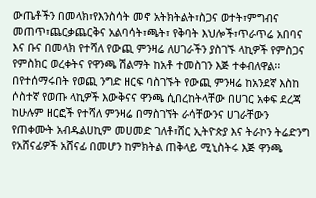ውጤቶችን በመላክ፣የእንስሳት መኖ አትክትልት፣ስጋና ወተት፣ምግብና መጠጥ፣ጨርቃጨርቅና አልባሳት፣ጫት፣ የቅባት እህሎች፣ጥራጥሬ አበባና እና ቡና በመላክ የተሻለ የውጪ ምንዛሬ ለሀገራችን ያስገኙ ላኪዎች የምስጋና የምስክር ወረቀትና የዋንጫ ሽልማት ከአቶ ተመስገን እጅ ተቀብለዋል፡፡ በየተሰማሩበት የወጪ ንግድ ዘርፍ ባስገኙት የውጪ ምንዛሬ ከአንደኛ እስከ ሶስተኛ የወጡ ላኪዎች እውቅናና ዋንጫ ሲበረከትላቸው በሀገር አቀፍ ደረጃ ከሁሉም ዘርፎች የተሻለ ምንዛሬ በማስገኘት ራሳቸውንና ሀገራቸውን የጠቀሙት አብዱልሀኪም መሀመድ ገለቶ፣ሸር ኢትዮጵያ እና ትራኮን ትሬድንግ የአሸናፊዎች አሸናፊ በመሆን ከምክትል ጠቅላይ ሚኒስትሩ እጅ ዋንጫ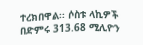ተረክበዋል፡፡ ሶስቱ ላኪዎች በድምሩ 313.68 ሚሊዮን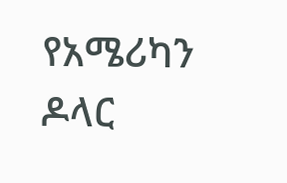የአሜሪካን ዶላር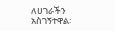ለሀገራችን አስገኝተዋል፡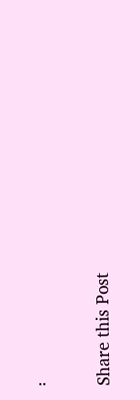፡

Share this Post